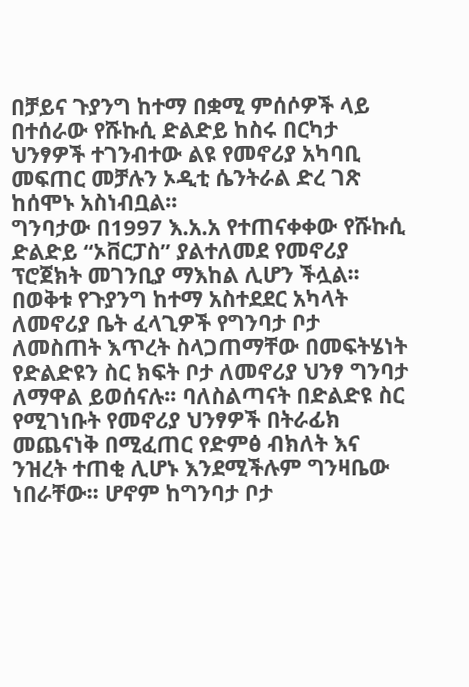በቻይና ጉያንግ ከተማ በቋሚ ምሰሶዎች ላይ በተሰራው የሹኩሲ ድልድይ ከስሩ በርካታ ህንፃዎች ተገንብተው ልዩ የመኖሪያ አካባቢ መፍጠር መቻሉን ኦዲቲ ሴንትራል ድረ ገጽ ከሰሞኑ አስነብቧል፡፡
ግንባታው በ1997 እ.አ.አ የተጠናቀቀው የሹኩሲ ድልድይ “ኦቨርፓስ” ያልተለመደ የመኖሪያ ፕሮጀክት መገንቢያ ማእከል ሊሆን ችሏል፡፡ በወቅቱ የጉያንግ ከተማ አስተደደር አካላት ለመኖሪያ ቤት ፈላጊዎች የግንባታ ቦታ ለመስጠት እጥረት ስላጋጠማቸው በመፍትሄነት የድልድዩን ስር ክፍት ቦታ ለመኖሪያ ህንፃ ግንባታ ለማዋል ይወሰናሉ፡፡ ባለስልጣናት በድልድዩ ስር የሚገነቡት የመኖሪያ ህንፃዎች በትራፊክ መጨናነቅ በሚፈጠር የድምፅ ብክለት እና ንዝረት ተጠቂ ሊሆኑ እንደሚችሉም ግንዛቤው ነበራቸው፡፡ ሆኖም ከግንባታ ቦታ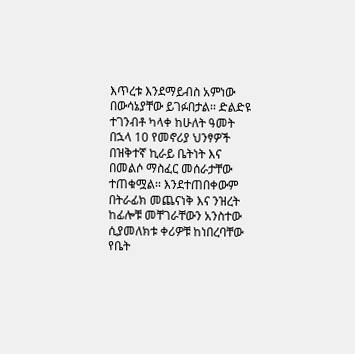እጥረቱ እንደማይብስ አምነው በውሳኔያቸው ይገፉበታል፡፡ ድልድዩ ተገንብቶ ካላቀ ከሁለት ዓመት በኋላ 10 የመኖሪያ ህንፃዎች በዝቅተኛ ኪራይ ቤትነት እና በመልሶ ማስፈር መሰራታቸው ተጠቁሟል፡፡ እንደተጠበቀውም በትራፊክ መጨናነቅ እና ንዝረት ከፊሎቹ መቸገራቸውን አንስተው ሲያመለክቱ ቀሪዎቹ ከነበረባቸው የቤት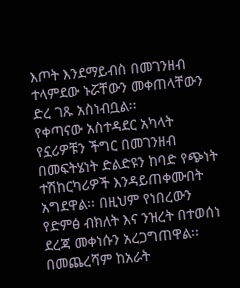እጦት እንደማይብስ በመገንዘብ ተላምደው ኑሯቸውን መቀጠላቸውን ድረ ገጹ አስነብቧል፡፡
የቀጣናው አስተዳደር አካላት የኗሪዎቹን ችግር በመገንዘብ በመፍትሄነት ድልድዩን ከባድ የጭነት ተሽከርካሪዎች እንዳይጠቀሙበት አግደዋል፡፡ በዚህም የነበረውን የድምፅ ብክለት እና ንዝረት በተወሰነ ደረጃ መቀነሱን አረጋግጠዋል፡፡
በመጨረሻም ከአራት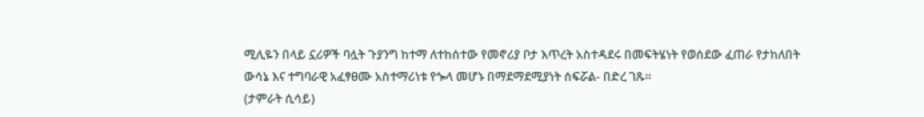ሚሊዬን በላይ ኗሪዎች ባሏት ጉያንግ ከተማ ለተከሰተው የመኖሪያ ቦታ እጥረት አስተዳደሩ በመፍትሄነት የወሰደው ፈጠራ የታከለበት ውሳኔ እና ተግባራዊ አፈፃፀሙ አስተማሪነቱ የጐላ መሆኑ በማደማደሚያነት ሰፍሯል- በድረ ገጹ፡፡
(ታምራት ሲሳይ)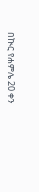በኲር የሐምሌ 20 ቀን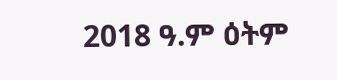2018 ዓ.ም ዕትም